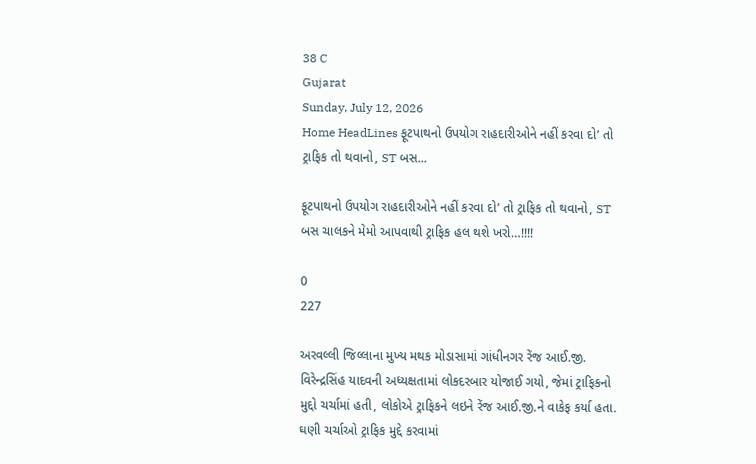38 C
Gujarat
Sunday, July 12, 2026
Home HeadLines ફૂટપાથનો ઉપયોગ રાહદારીઓને નહીં કરવા દો’ તો ટ્રાફિક તો થવાનો, ST બસ...

ફૂટપાથનો ઉપયોગ રાહદારીઓને નહીં કરવા દો’ તો ટ્રાફિક તો થવાનો, ST બસ ચાલકને મેમો આપવાથી ટ્રાફિક હલ થશે ખરો…!!!!

0
227

અરવલ્લી જિલ્લાના મુખ્ય મથક મોડાસામાં ગાંધીનગર રેંજ આઈ.જી. વિરેન્દ્રસિંહ યાદવની અધ્યક્ષતામાં લોકદરબાર યોજાઈ ગયો, જેમાં ટ્રાફિકનો મુદ્દો ચર્ચામાં હતી, લોકોએ ટ્રાફિકને લઇને રેંજ આઈ.જી.ને વાકેફ કર્યા હતા. ઘણી ચર્ચાઓ ટ્રાફિક મુદ્દે કરવામાં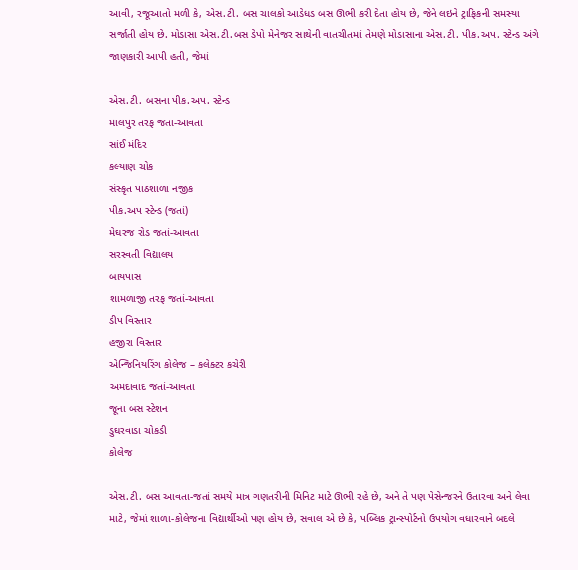આવી, રજૂઆતો મળી કે, એસ.ટી. બસ ચાલકો આડેધડ બસ ઊભી કરી દેતા હોય છે, જેને લઇને ટ્રાફિકની સમસ્યા સર્જાતી હોય છે. મોડાસા એસ.ટી.બસ ડેપો મેનેજર સાથેની વાતચીતમાં તેમણે મોડાસાના એસ.ટી. પીક.અપ. સ્ટેન્ડ અંગે જાણકારી આપી હતી, જેમાં

એસ.ટી. બસના પીક.અપ. સ્ટેન્ડ
માલપુર તરફ જતા-આવતા
સાંઈ મંદિર
કલ્યાણ ચોક
સંસ્કૃત પાઠશાળા નજીક
પીક.અપ સ્ટેન્ડ (જતાં)
મેઘરજ રોડ જતાં-આવતા
સરસ્વતી વિદ્યાલય
બાયપાસ
શામળાજી તરફ જતાં-આવતા
ડીપ વિસ્તાર
હજીરા વિસ્તાર
એન્જિનિયરિંગ કોલેજ – કલેક્ટર કચેરી
અમદાવાદ જતાં-આવતા
જૂના બસ સ્ટેશન
ડુઘરવાડા ચોકડી
કોલેજ

એસ.ટી. બસ આવતા-જતાં સમયે માત્ર ગણતરીની મિનિટ માટે ઊભી રહે છે, અને તે પણ પેસેન્જરને ઉતારવા અને લેવા માટે, જેમાં શાળા-કોલેજના વિદ્યાર્થીઓ પણ હોય છે, સવાલ એ છે કે, પબ્લિક ટ્રાન્સ્પોર્ટનો ઉપયોગ વધારવાને બદલે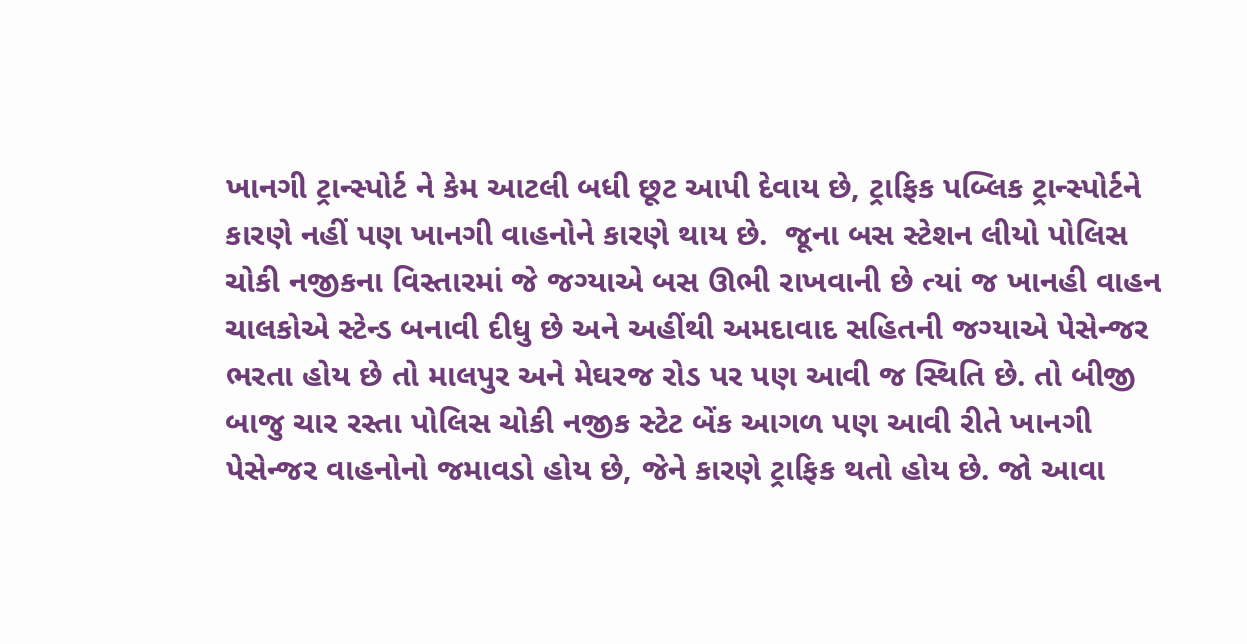ખાનગી ટ્રાન્સ્પોર્ટ ને કેમ આટલી બધી છૂટ આપી દેવાય છે, ટ્રાફિક પબ્લિક ટ્રાન્સ્પોર્ટને કારણે નહીં પણ ખાનગી વાહનોને કારણે થાય છે.  જૂના બસ સ્ટેશન લીયો પોલિસ ચોકી નજીકના વિસ્તારમાં જે જગ્યાએ બસ ઊભી રાખવાની છે ત્યાં જ ખાનહી વાહન ચાલકોએ સ્ટેન્ડ બનાવી દીધુ છે અને અહીંથી અમદાવાદ સહિતની જગ્યાએ પેસેન્જર ભરતા હોય છે તો માલપુર અને મેઘરજ રોડ પર પણ આવી જ સ્થિતિ છે. તો બીજી બાજુ ચાર રસ્તા પોલિસ ચોકી નજીક સ્ટેટ બેંક આગળ પણ આવી રીતે ખાનગી પેસેન્જર વાહનોનો જમાવડો હોય છે, જેને કારણે ટ્રાફિક થતો હોય છે. જો આવા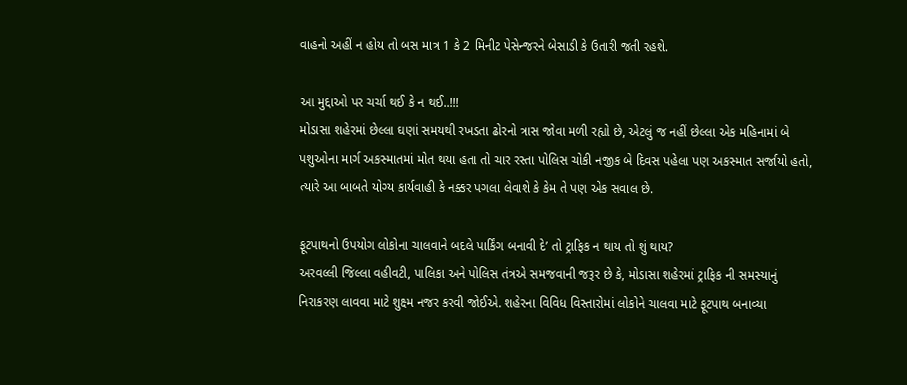વાહનો અહીં ન હોય તો બસ માત્ર 1 કે 2 મિનીટ પેસેન્જરને બેસાડી કે ઉતારી જતી રહશે.

આ મુદ્દાઓ પર ચર્ચા થઈ કે ન થઈ..!!!
મોડાસા શહેરમાં છેલ્લા ઘણાં સમયથી રખડતા ઢોરનો ત્રાસ જોવા મળી રહ્યો છે, એટલું જ નહીં છેલ્લા એક મહિનામાં બે પશુઓના માર્ગ અકસ્માતમાં મોત થયા હતા તો ચાર રસ્તા પોલિસ ચોકી નજીક બે દિવસ પહેલા પણ અકસ્માત સર્જાયો હતો, ત્યારે આ બાબતે યોગ્ય કાર્યવાહી કે નક્કર પગલા લેવાશે કે કેમ તે પણ એક સવાલ છે.

ફૂટપાથનો ઉપયોગ લોકોના ચાલવાને બદલે પાર્કિંગ બનાવી દે’ તો ટ્રાફિક ન થાય તો શું થાય?
અરવલ્લી જિલ્લા વહીવટી, પાલિકા અને પોલિસ તંત્રએ સમજવાની જરૂર છે કે, મોડાસા શહેરમાં ટ્રાફિક ની સમસ્યાનું નિરાકરણ લાવવા માટે શુક્ષ્મ નજર કરવી જોઈએ. શહેરના વિવિધ વિસ્તારોમાં લોકોને ચાલવા માટે ફૂટપાથ બનાવ્યા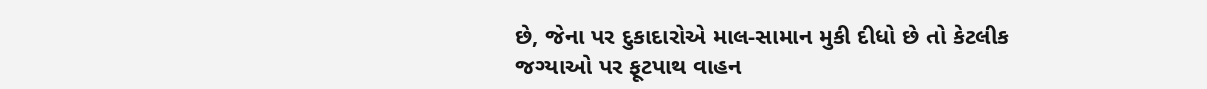છે, જેના પર દુકાદારોએ માલ-સામાન મુકી દીધો છે તો કેટલીક જગ્યાઓ પર ફૂટપાથ વાહન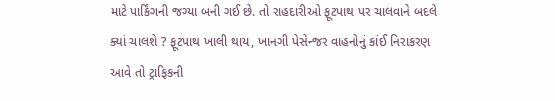માટે પાર્કિંગની જગ્યા બની ગઈ છે. તો રાહદારીઓ ફૂટપાથ પર ચાલવાને બદલે ક્યાં ચાલશે ? ફૂટપાથ ખાલી થાય, ખાનગી પેસેન્જર વાહનોનું કાંઈ નિરાકરણ આવે તો ટ્રાફિકની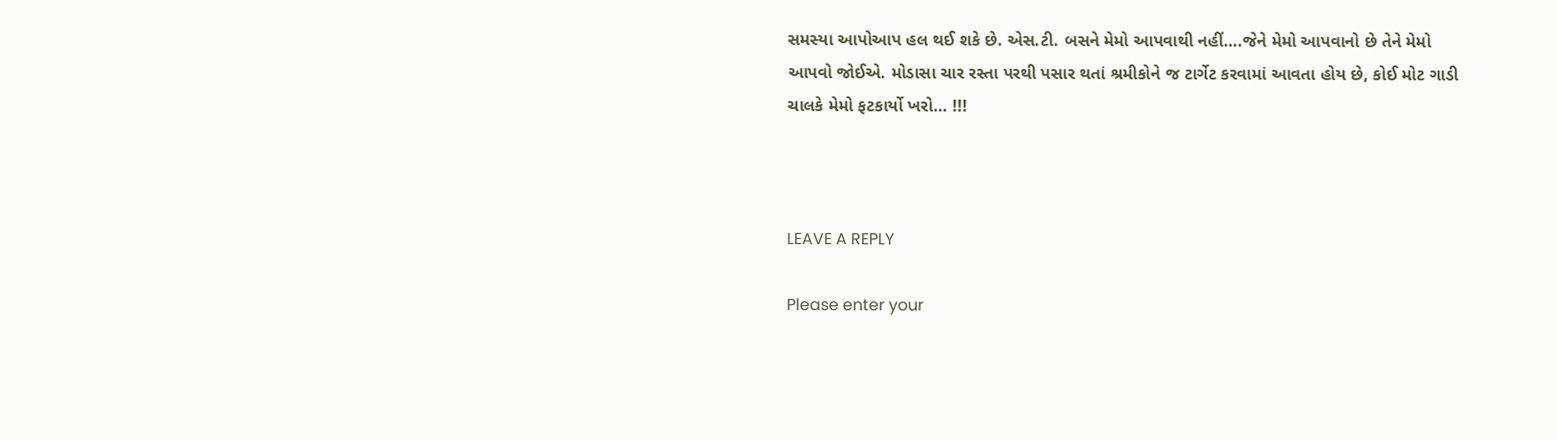સમસ્યા આપોઆપ હલ થઈ શકે છે. એસ.ટી. બસને મેમો આપવાથી નહીં….જેને મેમો આપવાનો છે તેને મેમો આપવો જોઈએ. મોડાસા ચાર રસ્તા પરથી પસાર થતાં શ્રમીકોને જ ટાર્ગેટ કરવામાં આવતા હોય છે, કોઈ મોટ ગાડી ચાલકે મેમો ફટકાર્યો ખરો… !!!



LEAVE A REPLY

Please enter your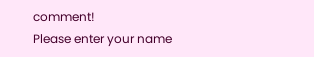comment!
Please enter your name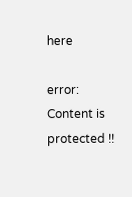here

error: Content is protected !!